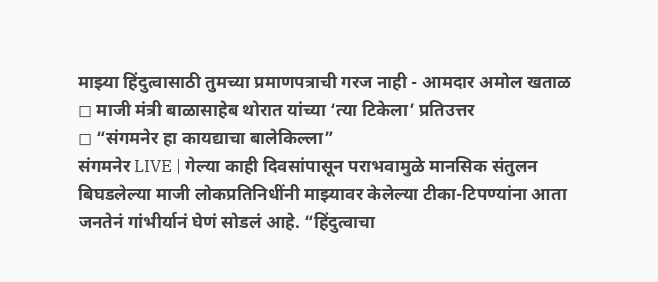माझ्या हिंदुत्वासाठी तुमच्या प्रमाणपत्राची गरज नाही - आमदार अमोल खताळ
◻ माजी मंत्री बाळासाहेब थोरात यांच्या ‘त्या टिकेला’ प्रतिउत्तर
◻ “संगमनेर हा कायद्याचा बालेकिल्ला”
संगमनेर LIVE | गेल्या काही दिवसांपासून पराभवामुळे मानसिक संतुलन बिघडलेल्या माजी लोकप्रतिनिधींनी माझ्यावर केलेल्या टीका-टिपण्यांना आता जनतेनं गांभीर्यानं घेणं सोडलं आहे. “हिंदुत्वाचा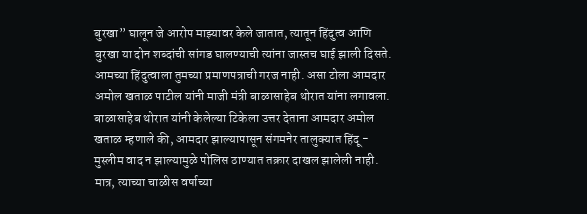बुरखा” घालून जे आरोप माझ्यावर केले जातात, त्यातून हिंदुत्व आणि बुरखा या दोन शब्दांची सांगड घालण्याची त्यांना जास्तच घाई झाली दिसते. आमच्या हिंदुत्वाला तुमच्या प्रमाणपत्राची गरज नाही. असा टोला आमदार अमोल खताळ पाटील यांनी माजी मंत्री बाळासाहेब थोरात यांना लगावला.
बाळासाहेब थोरात यांनी केलेल्या टिकेला उत्तर देताना आमदार अमोल खताळ म्हणाले की, आमदार झाल्यापासून संगमनेर तालुक्यात हिंदू - मुस्लीम वाद न झाल्यामुळे पोलिस ठाण्यात तक्रार दाखल झालेली नाही. मात्र, त्याच्या चाळीस वर्षाच्या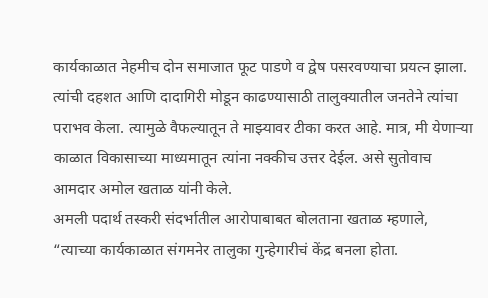कार्यकाळात नेहमीच दोन समाजात फूट पाडणे व द्वेष पसरवण्याचा प्रयत्न झाला. त्यांची दहशत आणि दादागिरी मोडून काढण्यासाठी तालुक्यातील जनतेने त्यांचा पराभव केला. त्यामुळे वैफल्यातून ते माझ्यावर टीका करत आहे. मात्र, मी येणाऱ्या काळात विकासाच्या माध्यमातून त्यांना नक्कीच उत्तर देईल. असे सुतोवाच आमदार अमोल खताळ यांनी केले.
अमली पदार्थ तस्करी संदर्भातील आरोपाबाबत बोलताना खताळ म्हणाले, “त्याच्या कार्यकाळात संगमनेर तालुका गुन्हेगारीचं केंद्र बनला होता.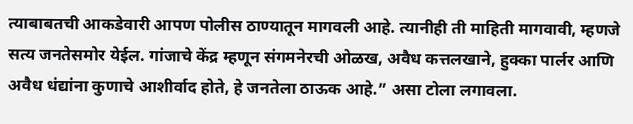त्याबाबतची आकडेवारी आपण पोलीस ठाण्यातून मागवली आहे. त्यानीही ती माहिती मागवावी, म्हणजे सत्य जनतेसमोर येईल. गांजाचे केंद्र म्हणून संगमनेरची ओळख, अवैध कत्तलखाने, हुक्का पार्लर आणि अवैध धंद्यांना कुणाचे आशीर्वाद होते, हे जनतेला ठाऊक आहे.” असा टोला लगावला.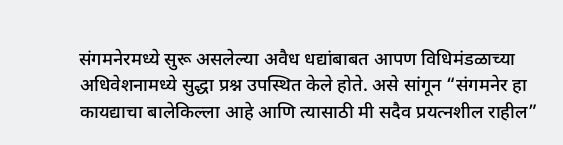संगमनेरमध्ये सुरू असलेल्या अवैध धद्यांबाबत आपण विधिमंडळाच्या अधिवेशनामध्ये सुद्धा प्रश्न उपस्थित केले होते. असे सांगून “संगमनेर हा कायद्याचा बालेकिल्ला आहे आणि त्यासाठी मी सदैव प्रयत्नशील राहील”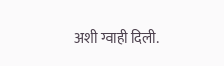अशी ग्वाही दिली.